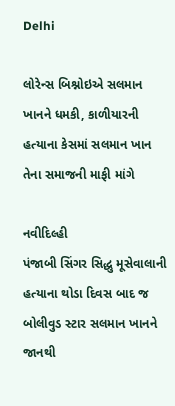Delhi

લોરેન્સ બિશ્નોઇએ સલમાન ખાનને ધમકી, કાળીયારની હત્યાના કેસમાં સલમાન ખાન તેના સમાજની માફી માંગે

નવીદિલ્હી
પંજાબી સિંગર સિદ્ધુ મૂસેવાલાની હત્યાના થોડા દિવસ બાદ જ બોલીવુડ સ્ટાર સલમાન ખાનને જાનથી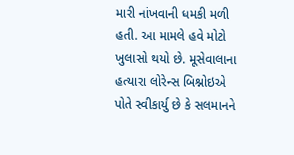મારી નાંખવાની ધમકી મળી હતી. આ મામલે હવે મોટો ખુલાસો થયો છે. મૂસેવાલાના હત્યારા લોરેન્સ બિશ્નોઇએ પોતે સ્વીકાર્યુ છે કે સલમાનને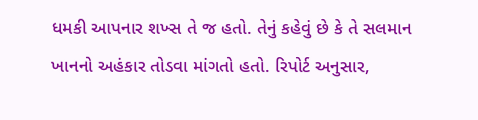ધમકી આપનાર શખ્સ તે જ હતો. તેનું કહેવું છે કે તે સલમાન ખાનનો અહંકાર તોડવા માંગતો હતો. રિપોર્ટ અનુસાર,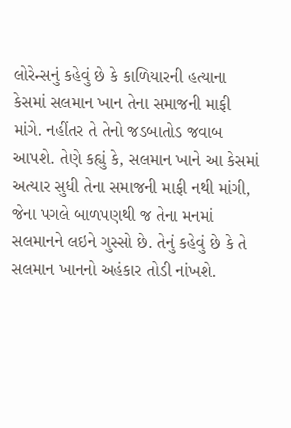લોરેન્સનું કહેવું છે કે કાળિયારની હત્યાના કેસમાં સલમાન ખાન તેના સમાજની માફી માંગે. નહીંતર તે તેનો જડબાતોડ જવાબ આપશે. તેણે કહ્યું કે, સલમાન ખાને આ કેસમાં અત્યાર સુધી તેના સમાજની માફી નથી માંગી, જેના પગલે બાળપણથી જ તેના મનમાં સલમાનને લઇને ગુસ્સો છે. તેનું કહેવું છે કે તે સલમાન ખાનનો અહંકાર તોડી નાંખશે.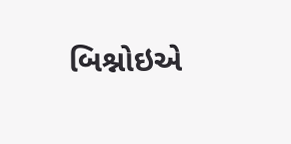બિશ્નોઇએ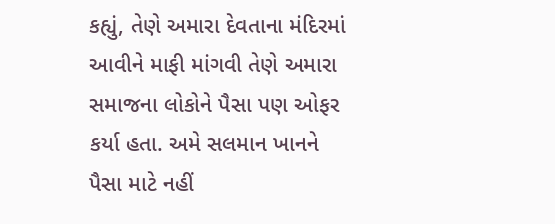કહ્યું, તેણે અમારા દેવતાના મંદિરમાં આવીને માફી માંગવી તેણે અમારા સમાજના લોકોને પૈસા પણ ઓફર કર્યા હતા. અમે સલમાન ખાનને પૈસા માટે નહીં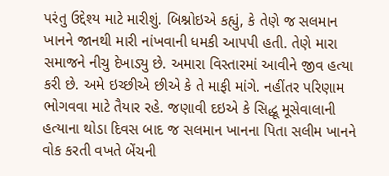પરંતુ ઉદ્દેશ્ય માટે મારીશું. બિશ્નોઇએ કહ્યું, કે તેણે જ સલમાન ખાનને જાનથી મારી નાંખવાની ધમકી આપપી હતી. તેણે મારા સમાજને નીચુ દેખાડ્યુ છે. અમારા વિસ્તારમાં આવીને જીવ હત્યા કરી છે. અમે ઇચ્છીએ છીએ કે તે માફી માંગે. નહીંતર પરિણામ ભોગવવા માટે તૈયાર રહે. જણાવી દઇએ કે સિદ્ધૂ મૂસેવાલાની હત્યાના થોડા દિવસ બાદ જ સલમાન ખાનના પિતા સલીમ ખાનને વોક કરતી વખતે બેંચની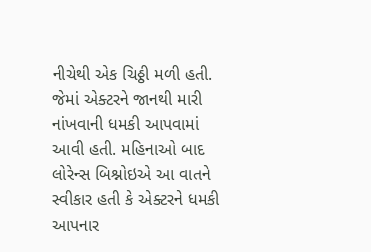નીચેથી એક ચિઠ્ઠી મળી હતી. જેમાં એક્ટરને જાનથી મારી નાંખવાની ધમકી આપવામાં આવી હતી. મહિનાઓ બાદ લોરેન્સ બિશ્નોઇએ આ વાતને સ્વીકાર હતી કે એક્ટરને ધમકી આપનાર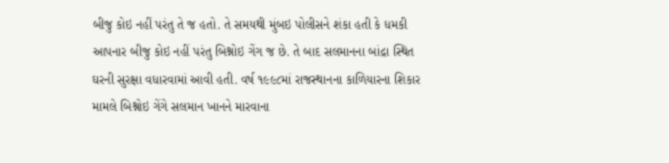બીજુ કોઇ નહીં પરંતુ તે જ હતો. તે સમયથી મુંબઇ પોલીસને શંકા હતી કે ધમકી આપનાર બીજુ કોઇ નહીં પરંતુ બિશ્નોઇ ગેંગ જ છે. તે બાદ સલમાનના બાંદ્રા સ્થિત ઘરની સુરક્ષા વધારવામાં આવી હતી. વર્ષ ૧૯૯૮માં રાજસ્થાનના કાળિયારના શિકાર મામલે બિશ્નોઇ ગેંગે સલમાન ખાનને મારવાના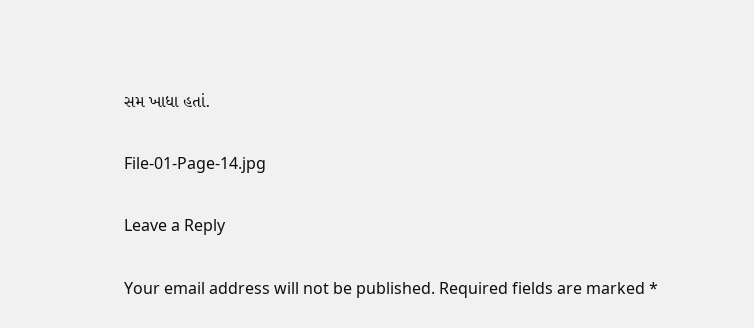સમ ખાધા હતાં.

File-01-Page-14.jpg

Leave a Reply

Your email address will not be published. Required fields are marked *